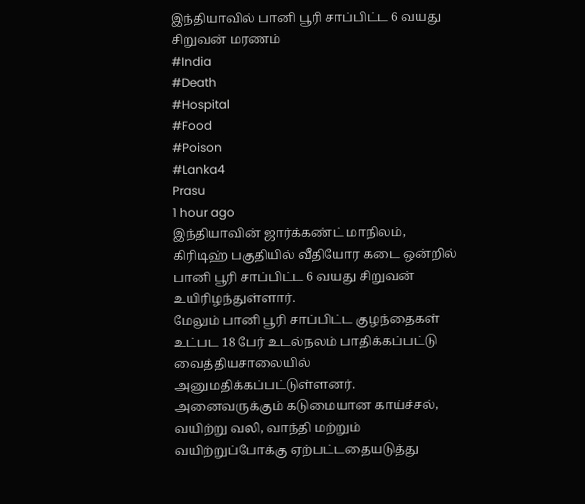இந்தியாவில் பானி பூரி சாப்பிட்ட 6 வயது சிறுவன் மரணம்
#India
#Death
#Hospital
#Food
#Poison
#Lanka4
Prasu
1 hour ago
இந்தியாவின் ஜார்க்கண்ட் மாநிலம், கிரிடிஹ் பகுதியில் வீதியோர கடை ஒன்றில் பானி பூரி சாப்பிட்ட 6 வயது சிறுவன் உயிரிழந்துள்ளார்.
மேலும் பானி பூரி சாப்பிட்ட குழந்தைகள் உட்பட 18 பேர் உடல்நலம் பாதிக்கப்பட்டு வைத்தியசாலையில் அனுமதிக்கப்பட்டுள்ளனர்.
அனைவருக்கும் கடுமையான காய்ச்சல், வயிற்று வலி, வாந்தி மற்றும் வயிற்றுப்போக்கு ஏற்பட்டதையடுத்து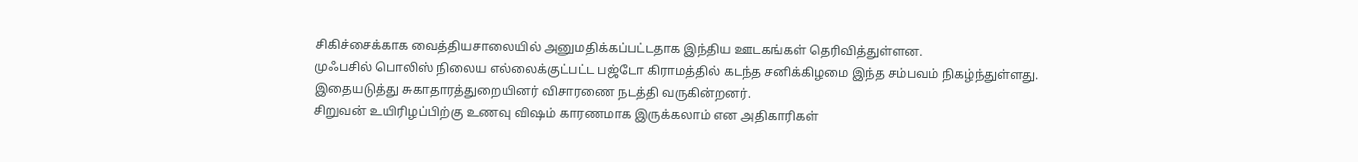சிகிச்சைக்காக வைத்தியசாலையில் அனுமதிக்கப்பட்டதாக இந்திய ஊடகங்கள் தெரிவித்துள்ளன.
முஃபசில் பொலிஸ் நிலைய எல்லைக்குட்பட்ட பஜ்டோ கிராமத்தில் கடந்த சனிக்கிழமை இந்த சம்பவம் நிகழ்ந்துள்ளது. இதையடுத்து சுகாதாரத்துறையினர் விசாரணை நடத்தி வருகின்றனர்.
சிறுவன் உயிரிழப்பிற்கு உணவு விஷம் காரணமாக இருக்கலாம் என அதிகாரிகள்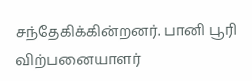சந்தேகிக்கின்றனர். பானி பூரி விற்பனையாளர்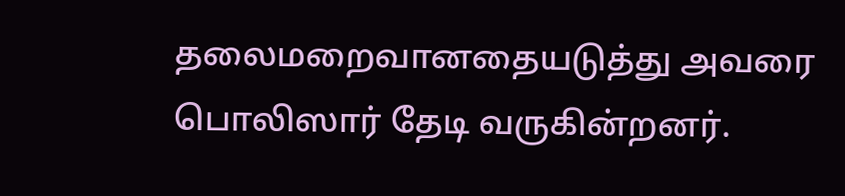தலைமறைவானதையடுத்து அவரை பொலிஸார் தேடி வருகின்றனர்.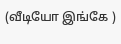(வீடியோ இங்கே )